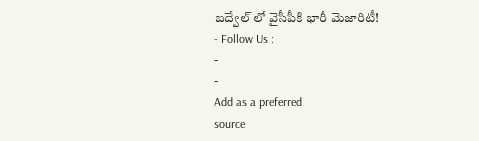బద్వేల్ లో వైసీపీకి భారీ మెజారిటీ!
- Follow Us :
-
-
Add as a preferred
source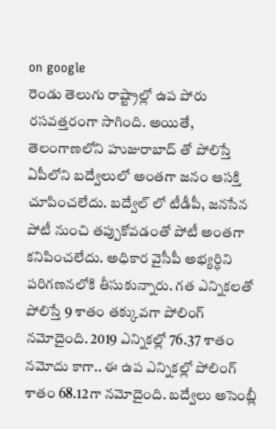on google
రెండు తెలుగు రాష్ట్రాల్లో ఉప పోరు రసవత్తరంగా సాగింది. అయితే, తెలంగాణలోని హుజురాబాద్ తో పోలిస్తే ఏపీలోని బద్వేలులో అంతగా జనం ఆసక్తి చూపించలేదు. బద్వేల్ లో టీడీపీ, జనసేన పోటీ నుంచి తప్పుకోవడంతో పోటీ అంతగా కనిపించలేదు. అధికార వైసీపీ అభ్యర్ధిని పరిగణనలోకి తీసుకున్నారు. గత ఎన్నికలతో పోలిస్తే 9 శాతం తక్కువగా పోలింగ్ నమోదైంది. 2019 ఎన్నికల్లో 76.37 శాతం నమోదు కాగా.. ఈ ఉప ఎన్నికల్లో పోలింగ్ శాతం 68.12గా నమోదైంది. బద్వేలు అసెంబ్లీ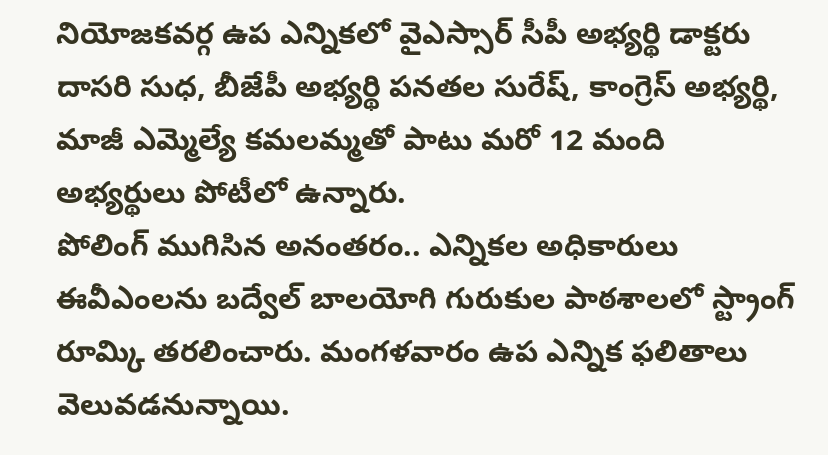నియోజకవర్గ ఉప ఎన్నికలో వైఎస్సార్ సీపీ అభ్యర్థి డాక్టరు దాసరి సుధ, బీజేపీ అభ్యర్థి పనతల సురేష్, కాంగ్రెస్ అభ్యర్థి, మాజీ ఎమ్మెల్యే కమలమ్మతో పాటు మరో 12 మంది అభ్యర్థులు పోటీలో ఉన్నారు.
పోలింగ్ ముగిసిన అనంతరం.. ఎన్నికల అధికారులు ఈవీఎంలను బద్వేల్ బాలయోగి గురుకుల పాఠశాలలో స్ట్రాంగ్ రూమ్కి తరలించారు. మంగళవారం ఉప ఎన్నిక ఫలితాలు వెలువడనున్నాయి.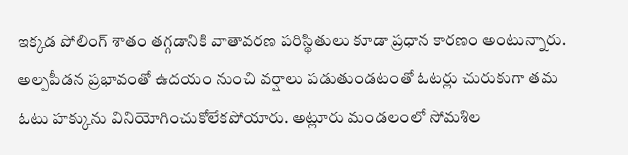ఇక్కడ పోలింగ్ శాతం తగ్గడానికి వాతావరణ పరిస్థితులు కూడా ప్రధాన కారణం అంటున్నారు. అల్పపీడన ప్రభావంతో ఉదయం నుంచి వర్షాలు పడుతుండటంతో ఓటర్లు చురుకుగా తమ ఓటు హక్కును వినియోగించుకోలేకపోయారు. అట్లూరు మండలంలో సోమశిల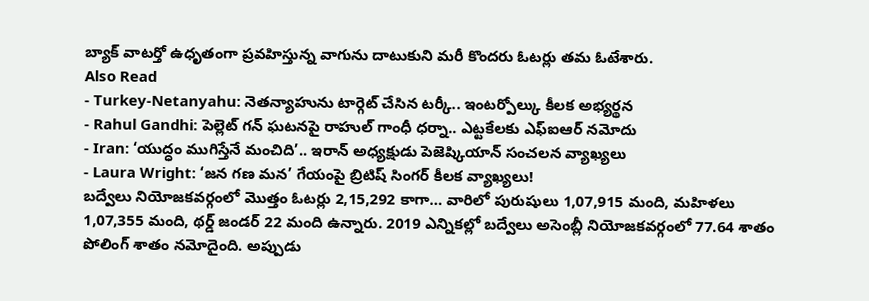బ్యాక్ వాటర్తో ఉధృతంగా ప్రవహిస్తున్న వాగును దాటుకుని మరీ కొందరు ఓటర్లు తమ ఓటేశారు.
Also Read
- Turkey-Netanyahu: నెతన్యాహును టార్గెట్ చేసిన టర్కీ.. ఇంటర్పోల్కు కీలక అభ్యర్థన
- Rahul Gandhi: పెల్లెట్ గన్ ఘటనపై రాహుల్ గాంధీ ధర్నా.. ఎట్టకేలకు ఎఫ్ఐఆర్ నమోదు
- Iran: ‘యుద్ధం ముగిస్తేనే మంచిది’.. ఇరాన్ అధ్యక్షుడు పెజెష్కియాన్ సంచలన వ్యాఖ్యలు
- Laura Wright: ‘జన గణ మన’ గేయంపై బ్రిటిష్ సింగర్ కీలక వ్యాఖ్యలు!
బద్వేలు నియోజకవర్గంలో మొత్తం ఓటర్లు 2,15,292 కాగా… వారిలో పురుషులు 1,07,915 మంది, మహిళలు 1,07,355 మంది, థర్డ్ జండర్ 22 మంది ఉన్నారు. 2019 ఎన్నికల్లో బద్వేలు అసెంబ్లీ నియోజకవర్గంలో 77.64 శాతం పోలింగ్ శాతం నమోదైంది. అప్పుడు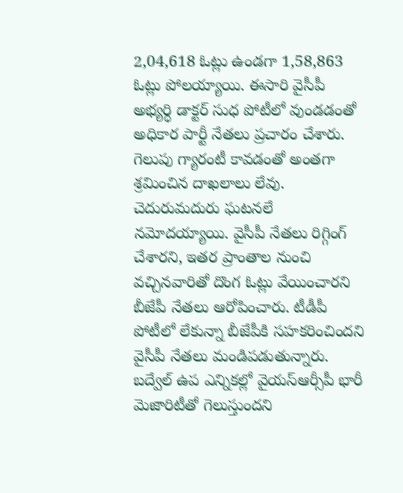2,04,618 ఓట్లు ఉండగా 1,58,863 ఓట్లు పోలయ్యాయి. ఈసారి వైసీపీ అభ్యర్ధి డాక్టర్ సుధ పోటీలో వుండడంతో అధికార పార్టీ నేతలు ప్రచారం చేశారు. గెలుపు గ్యారంటీ కావడంతో అంతగా శ్రమించిన దాఖలాలు లేవు. చెదురుమదురు ఘటనలే నమోదయ్యాయి. వైసీపీ నేతలు రిగ్గింగ్ చేశారని, ఇతర ప్రాంతాల నుంచి వచ్చినవారితో దొంగ ఓట్లు వేయించారని బీజేపీ నేతలు ఆరోపించారు. టీడీపీ పోటీలో లేకున్నా బీజేపీకి సహకరించిందని వైసీపీ నేతలు మండిపడుతున్నారు.
బద్వేల్ ఉప ఎన్నికల్లో వైయస్ఆర్సీపీ భారీ మెజారిటీతో గెలుస్తుందని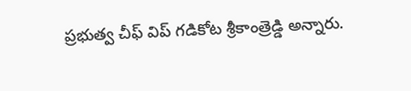ప్రభుత్వ చీఫ్ విప్ గడికోట శ్రీకాంత్రెడ్డి అన్నారు.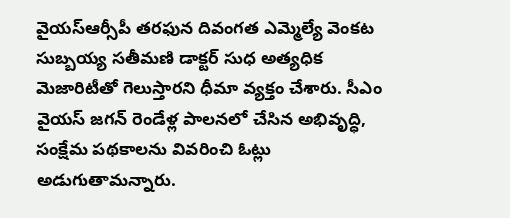వైయస్ఆర్సీపీ తరఫున దివంగత ఎమ్మెల్యే వెంకట సుబ్బయ్య సతీమణి డాక్టర్ సుధ అత్యధిక మెజారిటీతో గెలుస్తారని ధీమా వ్యక్తం చేశారు. సీఎం వైయస్ జగన్ రెండేళ్ల పాలనలో చేసిన అభివృద్ధి, సంక్షేమ పథకాలను వివరించి ఓట్లు అడుగుతామన్నారు.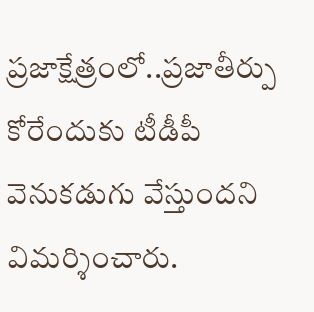ప్రజాక్షేత్రంలో..ప్రజాతీర్పు కోరేందుకు టీడీపీ వెనుకడుగు వేస్తుందని విమర్శించారు.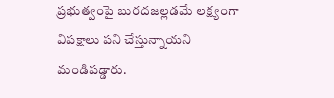ప్రభుత్వంపై బురదజల్లడమే లక్ష్యంగా విపక్షాలు పని చేస్తున్నాయని మండిపడ్డారు.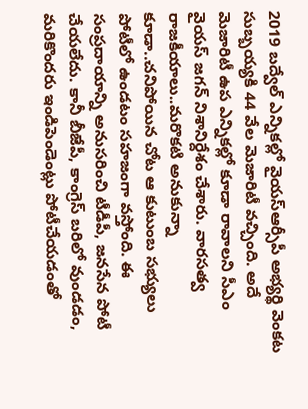2019 బద్వేల్ ఎన్నికల్లో వైయస్ఆర్సీపీ అభ్యర్థి వెంకట సుబ్బయ్యకి 44 వేల మెజారిటీ వచ్చింది. అదే మెజారిటీ ఉప ఎన్నికల్లో కూడా రావాలని సీఎం వైయస్ జగన్ నిశానిర్దేశం చేశారు. వారసత్వ రాజకీయాలు..మరొకటి అనుకున్నా కూడా..చనిపోయిన చోట ఆ కుటుంబ సభ్యులు పోటీలో ఉండటం సహజంగా వస్తోంది. ఈ సంప్రదాయాన్ని అనుసరించి టీడీపీ, జనసేన పోటీ చేయలేదు. కానీ బీజేపీ, కాంగ్రెస్ బరిలో వుండడం, మరికొందరు ఇండిపెండెంట్లు పోటీచేయడంతో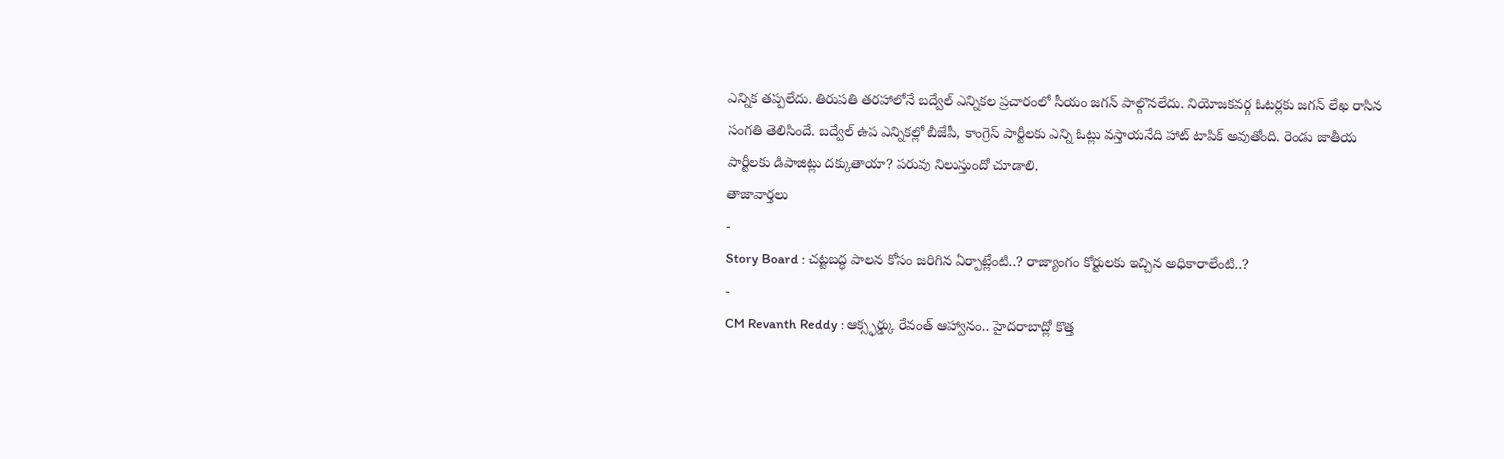ఎన్నిక తప్పలేదు. తిరుపతి తరహాలోనే బద్వేల్ ఎన్నికల ప్రచారంలో సీయం జగన్ పాల్గొనలేదు. నియోజకవర్గ ఓటర్లకు జగన్ లేఖ రాసిన సంగతి తెలిసిందే. బద్వేల్ ఉప ఎన్నికల్లో బీజేపీ, కాంగ్రెస్ పార్టీలకు ఎన్ని ఓట్లు వస్తాయనేది హాట్ టాపిక్ అవుతోంది. రెండు జాతీయ పార్టీలకు డిపాజిట్లు దక్కుతాయా? పరువు నిలుస్తుందో చూడాలి.
తాజావార్తలు
-
Story Board : చట్టబద్ధ పాలన కోసం జరిగిన ఏర్పాట్లేంటి..? రాజ్యాంగం కోర్టులకు ఇచ్చిన అధికారాలేంటి..?
-
CM Revanth Reddy : ఆక్స్ఫర్డ్కు రేవంత్ ఆహ్వానం.. హైదరాబాద్లో కొత్త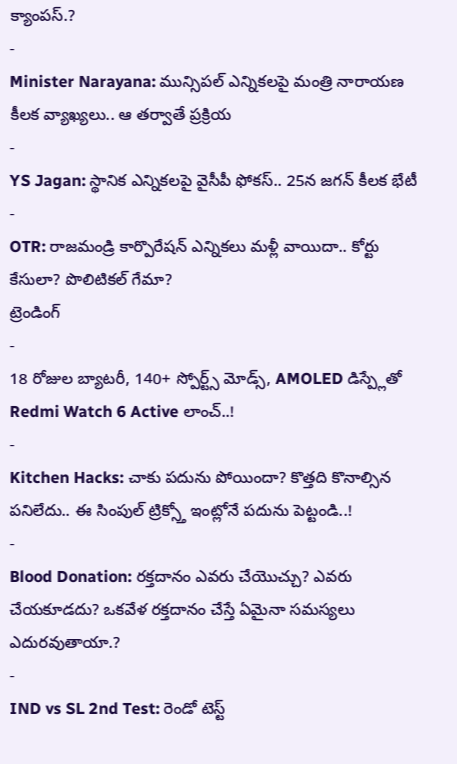క్యాంపస్.?
-
Minister Narayana: మున్సిపల్ ఎన్నికలపై మంత్రి నారాయణ కీలక వ్యాఖ్యలు.. ఆ తర్వాతే ప్రక్రియ
-
YS Jagan: స్థానిక ఎన్నికలపై వైసీపీ ఫోకస్.. 25న జగన్ కీలక భేటీ
-
OTR: రాజమండ్రి కార్పొరేషన్ ఎన్నికలు మళ్లీ వాయిదా.. కోర్టు కేసులా? పొలిటికల్ గేమా?
ట్రెండింగ్
-
18 రోజుల బ్యాటరీ, 140+ స్పోర్ట్స్ మోడ్స్, AMOLED డిస్ప్లేతో Redmi Watch 6 Active లాంచ్..!
-
Kitchen Hacks: చాకు పదును పోయిందా? కొత్తది కొనాల్సిన పనిలేదు.. ఈ సింపుల్ ట్రిక్స్తో ఇంట్లోనే పదును పెట్టండి..!
-
Blood Donation: రక్తదానం ఎవరు చేయొచ్చు? ఎవరు చేయకూడదు? ఒకవేళ రక్తదానం చేస్తే ఏమైనా సమస్యలు ఎదురవుతాయా.?
-
IND vs SL 2nd Test: రెండో టెస్ట్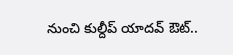నుంచి కుల్దీప్ యాదవ్ ఔట్..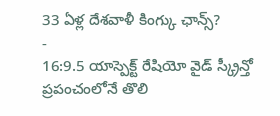33 ఏళ్ల దేశవాళీ కింగ్కు ఛాన్స్?
-
16:9.5 యాస్పెక్ట్ రేషియో వైడ్ స్క్రీన్తో ప్రపంచంలోనే తొలి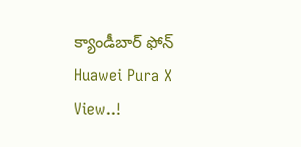క్యాండీబార్ ఫోన్ Huawei Pura X View..!